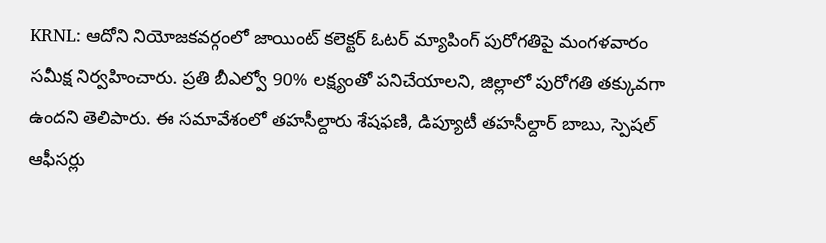KRNL: ఆదోని నియోజకవర్గంలో జాయింట్ కలెక్టర్ ఓటర్ మ్యాపింగ్ పురోగతిపై మంగళవారం సమీక్ష నిర్వహించారు. ప్రతి బీఎల్వో 90% లక్ష్యంతో పనిచేయాలని, జిల్లాలో పురోగతి తక్కువగా ఉందని తెలిపారు. ఈ సమావేశంలో తహసీల్దారు శేషఫణి, డిప్యూటీ తహసీల్దార్ బాబు, స్పెషల్ ఆఫీసర్లు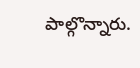పాల్గొన్నారు.